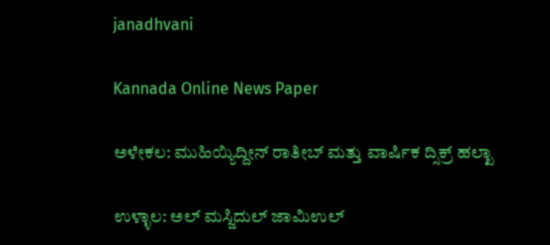janadhvani

Kannada Online News Paper

ಅಳೇಕಲ: ಮುಹಿಯ್ಯಿದ್ದೀನ್ ರಾತೀಬ್ ಮತ್ತು ವಾರ್ಷಿಕ ದ್ಸಿಕ್ರ್ ಹಲ್ಖಾ

ಉಳ್ಳಾಲ: ಅಲ್ ಮಸ್ಜಿದುಲ್ ಜಾಮಿಉಲ್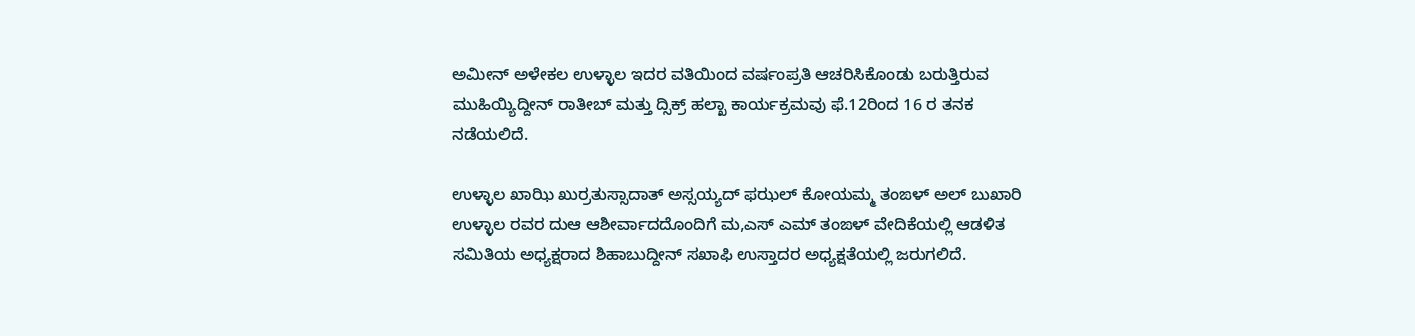ಅಮೀನ್ ಅಳೇಕಲ ಉಳ್ಳಾಲ ಇದರ ವತಿಯಿಂದ ವರ್ಷಂಪ್ರತಿ ಆಚರಿಸಿಕೊಂಡು ಬರುತ್ತಿರುವ ಮುಹಿಯ್ಯಿದ್ದೀನ್ ರಾತೀಬ್ ಮತ್ತು ದ್ಸಿಕ್ರ್ ಹಲ್ಖಾ ಕಾರ್ಯಕ್ರಮವು ಫೆ.12ರಿಂದ 16 ರ ತನಕ ನಡೆಯಲಿದೆ.

ಉಳ್ಳಾಲ ಖಾಝಿ ಖುರ್ರತುಸ್ಸಾದಾತ್ ಅಸ್ಸಯ್ಯದ್ ಫಝಲ್ ಕೋಯಮ್ಮ ತಂಙಳ್ ಅಲ್ ಬುಖಾರಿ ಉಳ್ಳಾಲ ರವರ ದುಆ ಆಶೀರ್ವಾದದೊಂದಿಗೆ ಮ,ಎಸ್ ಎಮ್ ತಂಙಳ್ ವೇದಿಕೆಯಲ್ಲಿ ಆಡಳಿತ ಸಮಿತಿಯ ಅಧ್ಯಕ್ಷರಾದ ಶಿಹಾಬುದ್ದೀನ್ ಸಖಾಫಿ ಉಸ್ತಾದರ ಅಧ್ಯಕ್ಷತೆಯಲ್ಲಿ ಜರುಗಲಿದೆ.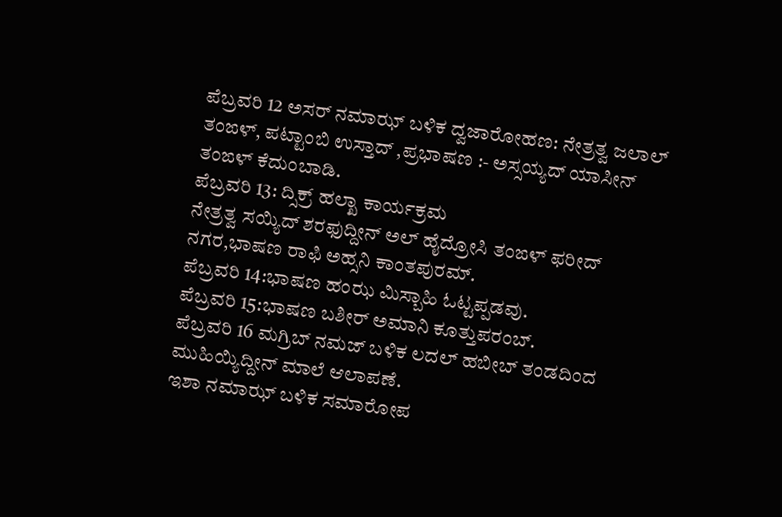ಪೆಬ್ರವರಿ 12 ಅಸರ್ ನಮಾಝ್ ಬಳಿಕ ದ್ವಜಾರೋಹಣ: ನೇತ್ರತ್ವ ಜಲಾಲ್ ತಂಙಳ್, ಪಟ್ಟಾಂಬಿ ಉಸ್ತಾದ್ ,ಪ್ರಭಾಷಣ :- ಅಸ್ಸಯ್ಯದ್ ಯಾಸೀನ್ ತಂಙಳ್ ಕೆದುಂಬಾಡಿ.
ಪೆಬ್ರವರಿ 13: ದ್ಸಿಕ್ರ್ ಹಲ್ಖಾ ಕಾರ್ಯಕ್ರಮ
ನೇತ್ರತ್ವ ಸಯ್ಯಿದ್ ಶರಫುದ್ದೀನ್ ಅಲ್ ಹೈದ್ರೋಸಿ ತಂಙಳ್ ಫರೀದ್ ನಗರ,ಭಾಷಣ ರಾಫಿ ಅಹ್ಸನಿ ಕಾಂತಪುರಮ್.
ಪೆಬ್ರವರಿ 14:ಭಾಷಣ ಹಂಝ ಮಿಸ್ಬಾಹಿ ಓಟ್ಟಪ್ಪಡವು.
ಪೆಬ್ರವರಿ 15:ಭಾಷಣ ಬಶೀರ್ ಅಮಾನಿ ಕೂತ್ತುಪರಂಬ್.
ಪೆಬ್ರವರಿ 16 ಮಗ್ರಿಬ್ ನಮಜ್ ಬಳಿಕ ಲದಲ್ ಹಬೀಬ್ ತಂಡದಿಂದ ಮುಹಿಯ್ಯಿದ್ದೀನ್ ಮಾಲೆ ಆಲಾಪಣೆ.
ಇಶಾ ನಮಾಝ್ ಬಳಿಕ ಸಮಾರೋಪ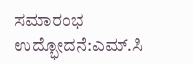ಸಮಾರಂಭ
ಉದ್ಭೋದನೆ:ಎಮ್.ಸಿ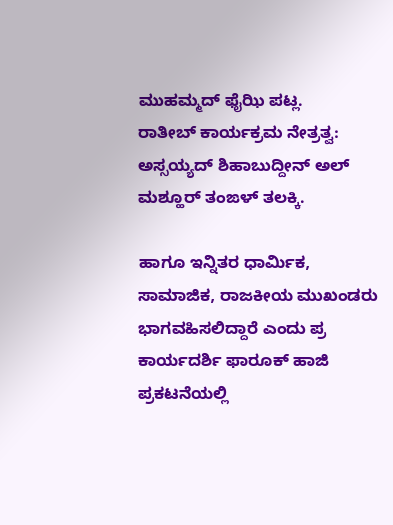ಮುಹಮ್ಮದ್ ಫೈಝಿ ಪಟ್ಲ.
ರಾತೀಬ್ ಕಾರ್ಯಕ್ರಮ ನೇತ್ರತ್ವ: ಅಸ್ಸಯ್ಯದ್ ಶಿಹಾಬುದ್ದೀನ್ ಅಲ್ ಮಶ್ಹೂರ್ ತಂಙಳ್ ತಲಕ್ಕಿ.

ಹಾಗೂ ಇನ್ನಿತರ ಧಾರ್ಮಿಕ, ಸಾಮಾಜಿಕ, ರಾಜಕೀಯ ಮುಖಂಡರು ಭಾಗವಹಿಸಲಿದ್ದಾರೆ ಎಂದು ಪ್ರ ಕಾರ್ಯದರ್ಶಿ ಫಾರೂಕ್ ಹಾಜಿ ಪ್ರಕಟನೆಯಲ್ಲಿ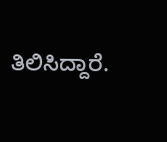ತಿಲಿಸಿದ್ದಾರೆ.